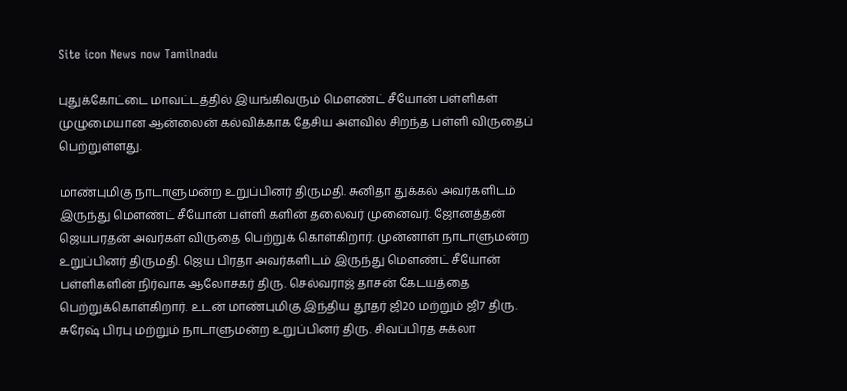Site icon News now Tamilnadu

புதுக்கோட்டை மாவட்டத்தில் இயங்கிவரும் மௌண்ட் சீயோன் பள்ளிகள் முழுமையான ஆன்லைன் கல்விக்காக தேசிய அளவில் சிறந்த பள்ளி விருதைப் பெற்றுள்ளது.

மாண்புமிகு நாடாளுமன்ற உறுப்பினர் திருமதி. சுனிதா துக்கல் அவர்களிடம் இருந்து மௌண்ட் சீயோன் பள்ளி களின் தலைவர் முனைவர். ஜோனத்தன் ஜெயபரதன் அவர்கள் விருதை பெற்றுக் கொள்கிறார். முன்னாள் நாடாளுமன்ற உறுப்பினர் திருமதி. ஜெய பிரதா அவர்களிடம் இருந்து மௌண்ட் சீயோன் பள்ளிகளின் நிர்வாக ஆலோசகர் திரு. செல்வராஜ் தாசன் கேடயத்தை பெற்றுக்கொள்கிறார். உடன் மாண்புமிகு இந்திய தூதர் ஜி20 மற்றும் ஜி7 திரு. சுரேஷ் பிரபு மற்றும் நாடாளுமன்ற உறுப்பினர் திரு. சிவப்பிரத சுக்லா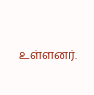உள்ளனர்.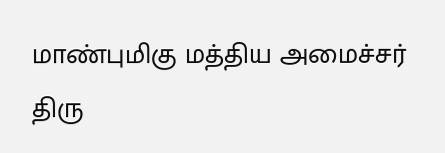மாண்புமிகு மத்திய அமைச்சர் திரு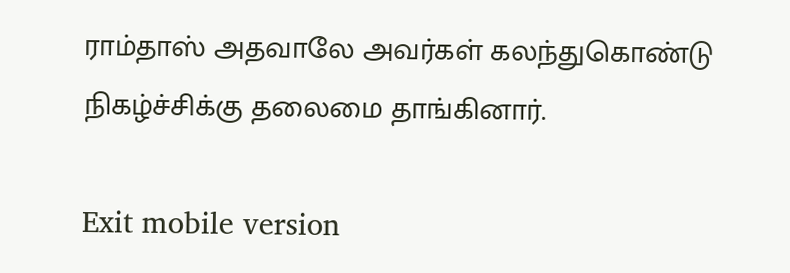ராம்தாஸ் அதவாலே அவர்கள் கலந்துகொண்டு நிகழ்ச்சிக்கு தலைமை தாங்கினார்.

Exit mobile version